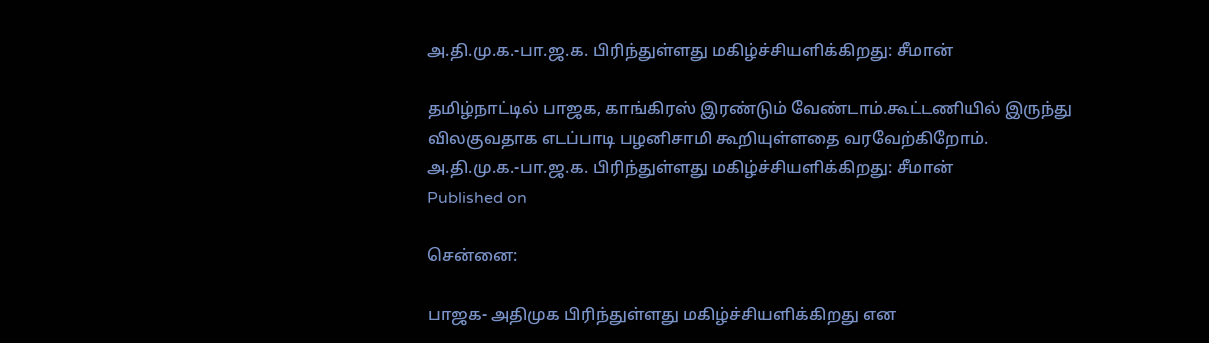அ.தி.மு.க.-பா.ஜ.க. பிரிந்துள்ளது மகிழ்ச்சியளிக்கிறது: சீமான்

தமிழ்நாட்டில் பாஜக, காங்கிரஸ் இரண்டும் வேண்டாம்.கூட்டணியில் இருந்து விலகுவதாக எடப்பாடி பழனிசாமி கூறியுள்ளதை வரவேற்கிறோம்.
அ.தி.மு.க.-பா.ஜ.க. பிரிந்துள்ளது மகிழ்ச்சியளிக்கிறது: சீமான்
Published on

சென்னை:

பாஜக- அதிமுக பிரிந்துள்ளது மகிழ்ச்சியளிக்கிறது என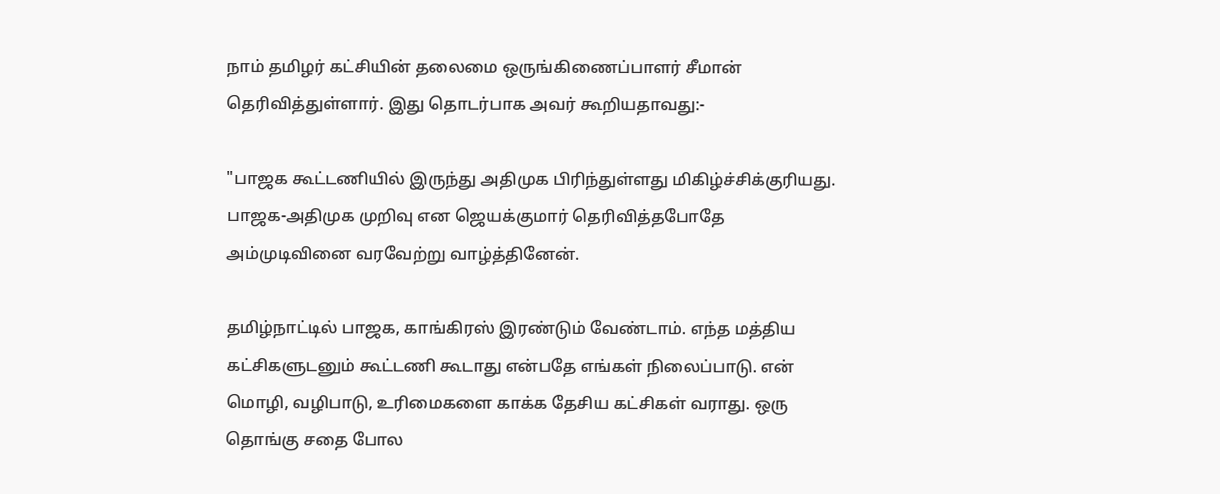நாம் தமிழர் கட்சியின் தலைமை ஒருங்கிணைப்பாளர் சீமான் தெரிவித்துள்ளார். இது தொடர்பாக அவர் கூறியதாவது:-

"பாஜக கூட்டணியில் இருந்து அதிமுக பிரிந்துள்ளது மிகிழ்ச்சிக்குரியது. பாஜக-அதிமுக முறிவு என ஜெயக்குமார் தெரிவித்தபோதே அம்முடிவினை வரவேற்று வாழ்த்தினேன்.

தமிழ்நாட்டில் பாஜக, காங்கிரஸ் இரண்டும் வேண்டாம். எந்த மத்திய கட்சிகளுடனும் கூட்டணி கூடாது என்பதே எங்கள் நிலைப்பாடு. என் மொழி, வழிபாடு, உரிமைகளை காக்க தேசிய கட்சிகள் வராது. ஒரு தொங்கு சதை போல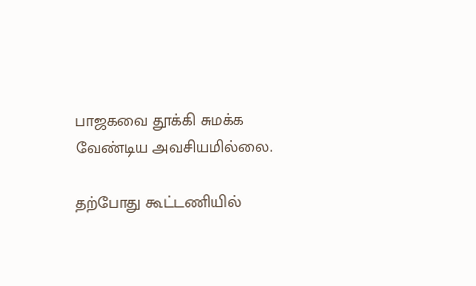பாஜகவை தூக்கி சுமக்க வேண்டிய அவசியமில்லை.

தற்போது கூட்டணியில்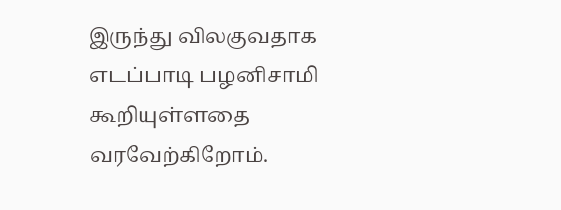இருந்து விலகுவதாக எடப்பாடி பழனிசாமி கூறியுள்ளதை வரவேற்கிறோம்.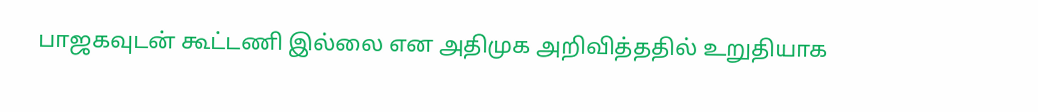பாஜகவுடன் கூட்டணி இல்லை என அதிமுக அறிவித்ததில் உறுதியாக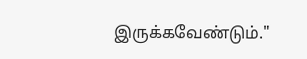இருக்கவேண்டும்."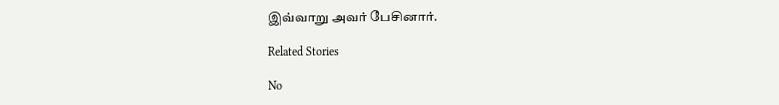இவ்வாறு அவர் பேசினார்.

Related Stories

No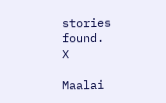stories found.
X

Maalai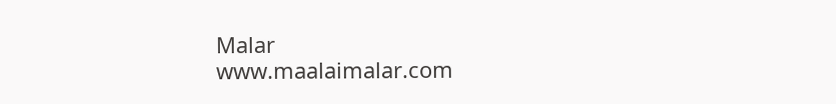Malar
www.maalaimalar.com